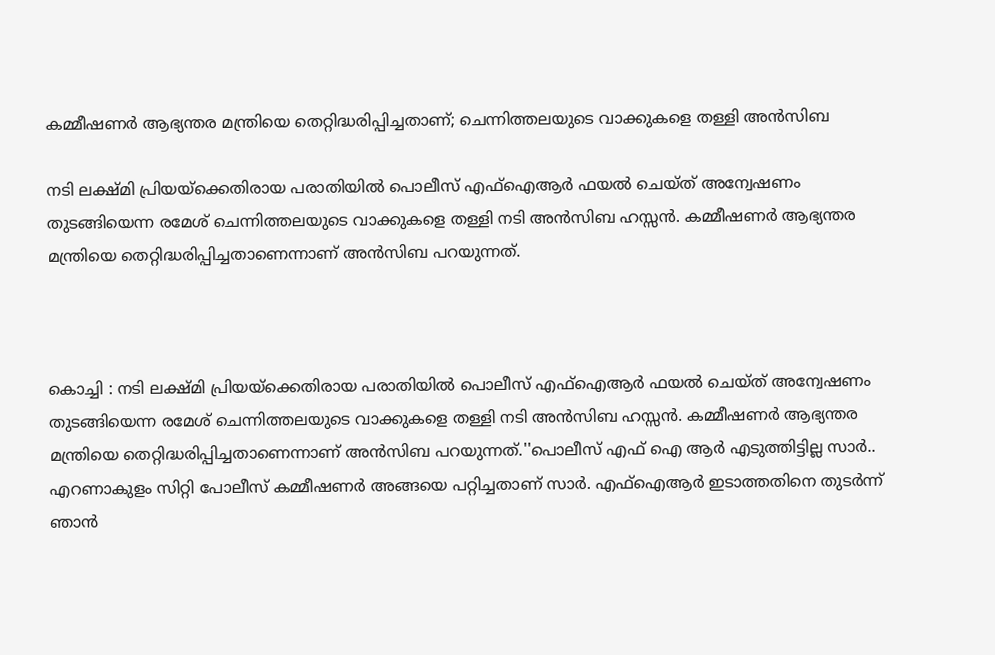കമ്മീഷണര്‍ ആഭ്യന്തര മന്ത്രിയെ തെറ്റിദ്ധരിപ്പിച്ചതാണ്; ചെന്നിത്തലയുടെ വാക്കുകളെ തള്ളി അൻസിബ

നടി ലക്ഷ്മി പ്രിയയ്‌ക്കെതിരായ പരാതിയില്‍ പൊലീസ് എഫ്‌ഐആര്‍ ഫയല്‍ ചെയ്ത് അന്വേഷണം തുടങ്ങിയെന്ന രമേശ് ചെന്നിത്തലയുടെ വാക്കുകളെ തള്ളി നടി അന്‍സിബ ഹസ്സന്‍. കമ്മീഷണര്‍ ആഭ്യന്തര മന്ത്രിയെ തെറ്റിദ്ധരിപ്പിച്ചതാണെന്നാണ് അന്‍സിബ പറയുന്നത്.



കൊച്ചി : നടി ലക്ഷ്മി പ്രിയയ്‌ക്കെതിരായ പരാതിയില്‍ പൊലീസ് എഫ്‌ഐആര്‍ ഫയല്‍ ചെയ്ത് അന്വേഷണം തുടങ്ങിയെന്ന രമേശ് ചെന്നിത്തലയുടെ വാക്കുകളെ തള്ളി നടി അന്‍സിബ ഹസ്സന്‍. കമ്മീഷണര്‍ ആഭ്യന്തര മന്ത്രിയെ തെറ്റിദ്ധരിപ്പിച്ചതാണെന്നാണ് അന്‍സിബ പറയുന്നത്.''പൊലീസ് എഫ് ഐ ആര്‍ എടുത്തിട്ടില്ല സാര്‍.. എറണാകുളം സിറ്റി പോലീസ് കമ്മീഷണര്‍ അങ്ങയെ പറ്റിച്ചതാണ് സാര്‍. എഫ്‌ഐആര്‍ ഇടാത്തതിനെ തുടര്‍ന്ന് ഞാന്‍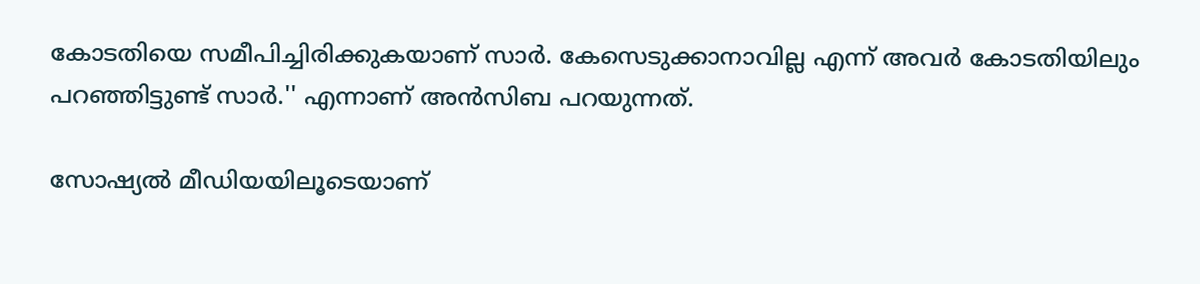കോടതിയെ സമീപിച്ചിരിക്കുകയാണ് സാര്‍. കേസെടുക്കാനാവില്ല എന്ന് അവര്‍ കോടതിയിലും പറഞ്ഞിട്ടുണ്ട് സാര്‍.'' എന്നാണ് അന്‍സിബ പറയുന്നത്.

സോഷ്യല്‍ മീഡിയയിലൂടെയാണ്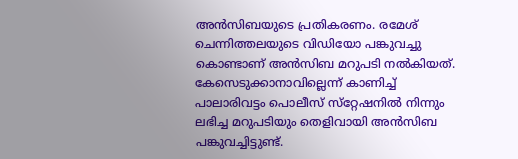അന്‍സിബയുടെ പ്രതികരണം. രമേശ് ചെന്നിത്തലയുടെ വിഡിയോ പങ്കുവച്ചു കൊണ്ടാണ് അന്‍സിബ മറുപടി നല്‍കിയത്. കേസെടുക്കാനാവില്ലെന്ന് കാണിച്ച് പാലാരിവട്ടം പൊലീസ് സ്‌റ്റേഷനില്‍ നിന്നും ലഭിച്ച മറുപടിയും തെളിവായി അന്‍സിബ പങ്കുവച്ചിട്ടുണ്ട്.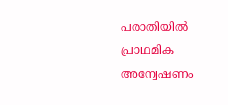പരാതിയില്‍ പ്രാഥമിക അന്വേഷണം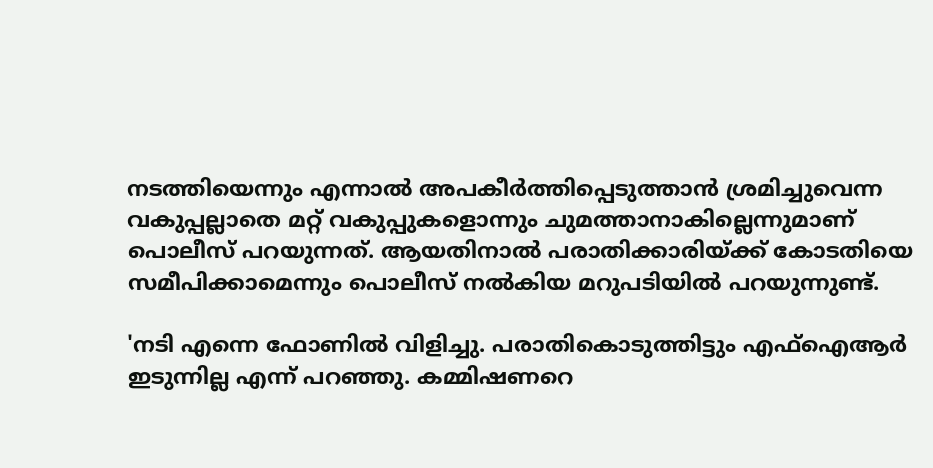നടത്തിയെന്നും എന്നാല്‍ അപകീര്‍ത്തിപ്പെടുത്താന്‍ ശ്രമിച്ചുവെന്ന വകുപ്പല്ലാതെ മറ്റ് വകുപ്പുകളൊന്നും ചുമത്താനാകില്ലെന്നുമാണ് പൊലീസ് പറയുന്നത്. ആയതിനാല്‍ പരാതിക്കാരിയ്ക്ക് കോടതിയെ സമീപിക്കാമെന്നും പൊലീസ് നല്‍കിയ മറുപടിയില്‍ പറയുന്നുണ്ട്.

'നടി എന്നെ ഫോണില്‍ വിളിച്ചു. പരാതികൊടുത്തിട്ടും എഫ്‌ഐആര്‍ ഇടുന്നില്ല എന്ന് പറഞ്ഞു. കമ്മിഷണറെ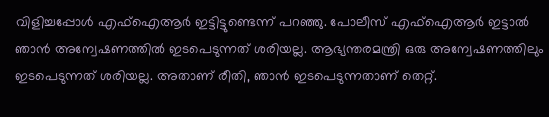വിളിച്ചപ്പോള്‍ എഫ്‌ഐആര്‍ ഇട്ടിട്ടുണ്ടെന്ന് പറഞ്ഞു. പോലീസ് എഫ്‌ഐആര്‍ ഇട്ടാല്‍ ഞാന്‍ അന്വേഷണത്തില്‍ ഇടപെടുന്നത് ശരിയല്ല. ആഭ്യന്തരമന്ത്രി ഒരു അന്വേഷണത്തിലും ഇടപെടുന്നത് ശരിയല്ല. അതാണ് രീതി, ഞാന്‍ ഇടപെടുന്നതാണ് തെറ്റ്.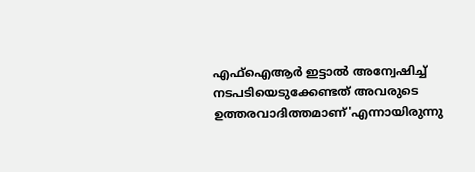എഫ്‌ഐആര്‍ ഇട്ടാല്‍ അന്വേഷിച്ച് നടപടിയെടുക്കേണ്ടത് അവരുടെ ഉത്തരവാദിത്തമാണ്'എന്നായിരുന്നു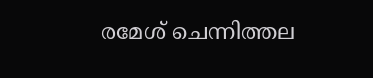രമേശ് ചെന്നിത്തല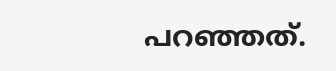പറഞ്ഞത്.